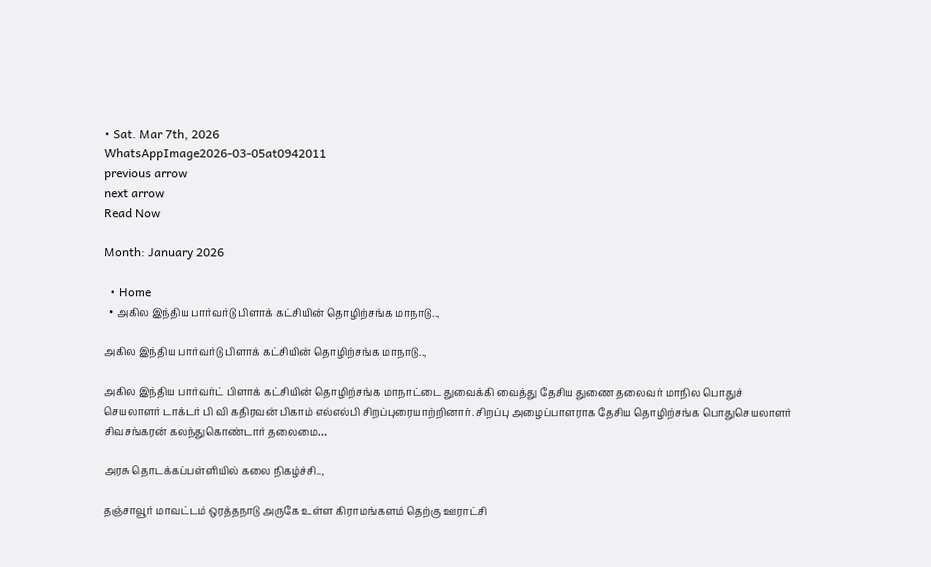• Sat. Mar 7th, 2026
WhatsAppImage2026-03-05at0942011
previous arrow
next arrow
Read Now

Month: January 2026

  • Home
  • அகில இந்திய பார்வர்டு பிளாக் கட்சியின் தொழிற்சங்க மாநாடு..,

அகில இந்திய பார்வர்டு பிளாக் கட்சியின் தொழிற்சங்க மாநாடு..,

அகில இந்திய பார்வர்ட் பிளாக் கட்சியின் தொழிற்சங்க மாநாட்டை துவைக்கி வைத்து தேசிய துணை தலைவர் மாநில பொதுச் செயலாளர் டாக்டர் பி வி கதிரவன் பிகாம் எல்எல்பி சிறப்புரையாற்றினார். சிறப்பு அழைப்பாளராக தேசிய தொழிற்சங்க பொதுசெயலாளர் சிவசங்கரன் கலந்துகொண்டார் தலைமை…

அரசு தொடக்கப்பள்ளியில் கலை நிகழ்ச்சி..,

தஞ்சாவூர் மாவட்டம் ஒரத்தநாடு அருகே உள்ள கிராமங்களம் தெற்கு ஊராட்சி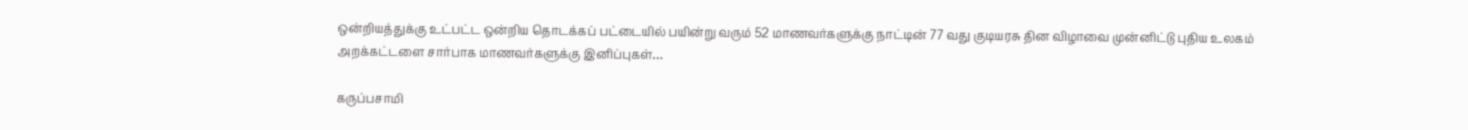ஒன்றியத்துக்கு உட்பட்ட ஒன்றிய தொடக்கப் பட்டையில் பயின்று வரும் 52 மாணவர்களுக்கு நாட்டின் 77 வது குடியரசு தின விழாவை முன்னிட்டு புதிய உலகம் அறக்கட்டளை சார்பாக மாணவர்களுக்கு இனிப்புகள்…

கருப்பசாமி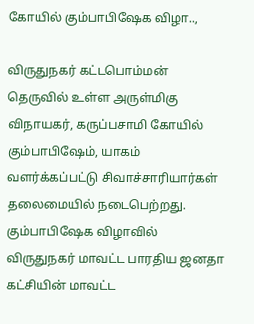கோயில் கும்பாபிஷேக விழா..,

விருதுநகர் கட்டபொம்மன் தெருவில் உள்ள அருள்மிகு விநாயகர், கருப்பசாமி கோயில் கும்பாபிஷேம், யாகம் வளர்க்கப்பட்டு சிவாச்சாரியார்கள் தலைமையில் நடைபெற்றது. கும்பாபிஷேக விழாவில் விருதுநகர் மாவட்ட பாரதிய ஜனதா கட்சியின் மாவட்ட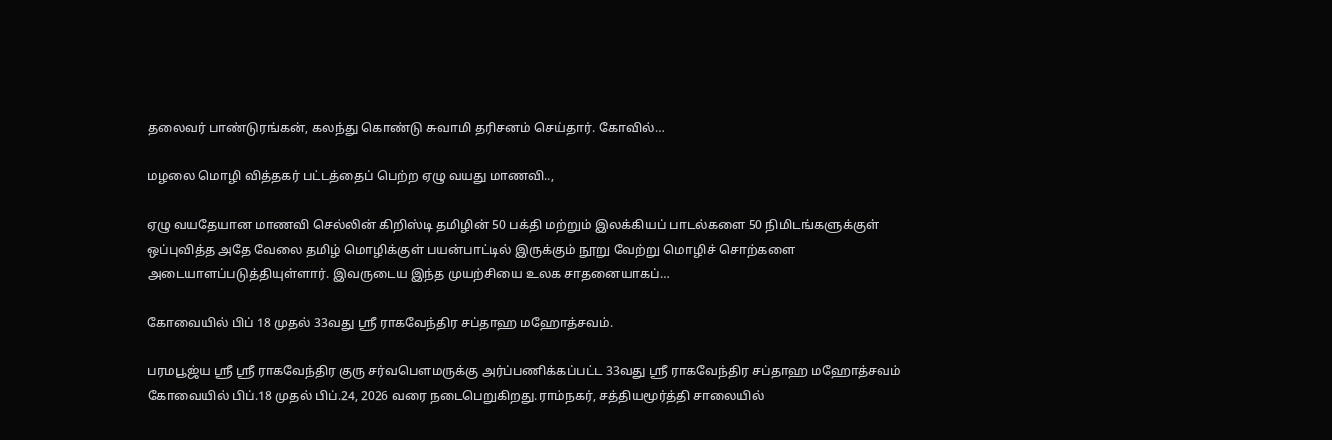தலைவர் பாண்டுரங்கன், கலந்து கொண்டு சுவாமி தரிசனம் செய்தார். கோவில்…

மழலை மொழி வித்தகர் பட்டத்தைப் பெற்ற ஏழு வயது மாணவி..,

ஏழு வயதேயான மாணவி செல்லின் கிறிஸ்டி தமிழின் 50 பக்தி மற்றும் இலக்கியப் பாடல்களை 50 நிமிடங்களுக்குள் ஒப்புவித்த அதே வேலை தமிழ் மொழிக்குள் பயன்பாட்டில் இருக்கும் நூறு வேற்று மொழிச் சொற்களை அடையாளப்படுத்தியுள்ளார். இவருடைய இந்த முயற்சியை உலக சாதனையாகப்…

கோவையில் பிப் 18 முதல் 33வது ஸ்ரீ ராகவேந்திர சப்தாஹ மஹோத்சவம்.

பரமபூஜ்ய ஸ்ரீ ஸ்ரீ ராகவேந்திர குரு சர்வபௌமருக்கு அர்ப்பணிக்கப்பட்ட 33வது ஸ்ரீ ராகவேந்திர சப்தாஹ மஹோத்சவம் கோவையில் பிப்.18 முதல் பிப்.24, 2026 வரை நடைபெறுகிறது.ராம்நகர், சத்தியமூர்த்தி சாலையில்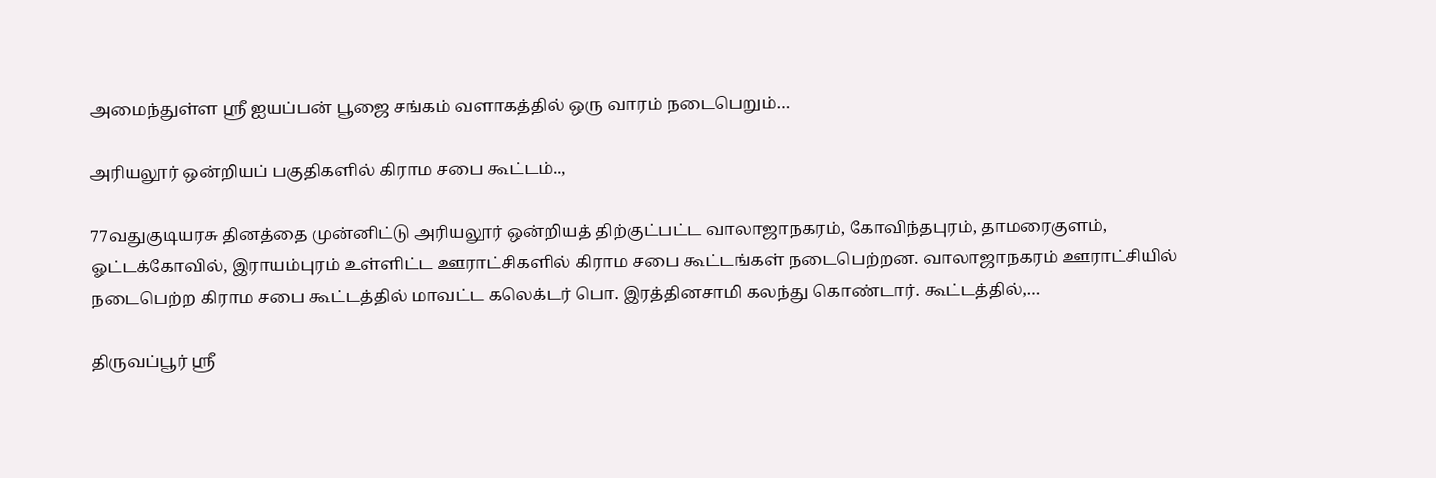அமைந்துள்ள ஸ்ரீ ஐயப்பன் பூஜை சங்கம் வளாகத்தில் ஒரு வாரம் நடைபெறும்…

அரியலூர் ஒன்றியப் பகுதிகளில் கிராம சபை கூட்டம்..,

77வதுகுடியரசு தினத்தை முன்னிட்டு அரியலூர் ஒன்றியத் திற்குட்பட்ட வாலாஜாநகரம், கோவிந்தபுரம், தாமரைகுளம், ஓட்டக்கோவில், இராயம்புரம் உள்ளிட்ட ஊராட்சிகளில் கிராம சபை கூட்டங்கள் நடைபெற்றன. வாலாஜாநகரம் ஊராட்சியில் நடைபெற்ற கிராம சபை கூட்டத்தில் மாவட்ட கலெக்டர் பொ. இரத்தினசாமி கலந்து கொண்டார். கூட்டத்தில்,…

திருவப்பூர் ஸ்ரீ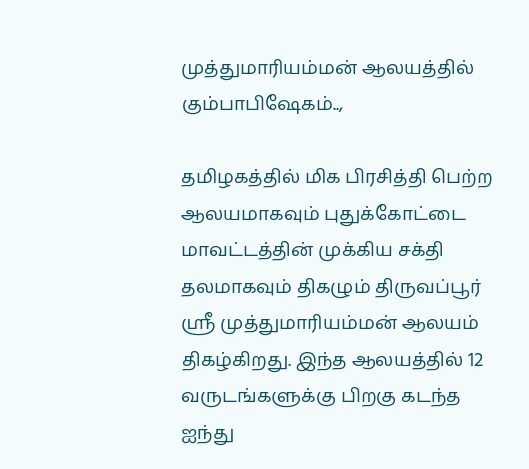முத்துமாரியம்மன் ஆலயத்தில் கும்பாபிஷேகம்..,

தமிழகத்தில் மிக பிரசித்தி பெற்ற ஆலயமாகவும் புதுக்கோட்டை மாவட்டத்தின் முக்கிய சக்தி தலமாகவும் திகழும் திருவப்பூர் ஸ்ரீ முத்துமாரியம்மன் ஆலயம் திகழ்கிறது. இந்த ஆலயத்தில் 12 வருடங்களுக்கு பிறகு கடந்த ஐந்து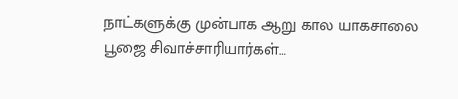நாட்களுக்கு முன்பாக ஆறு கால யாகசாலை பூஜை சிவாச்சாரியார்கள்…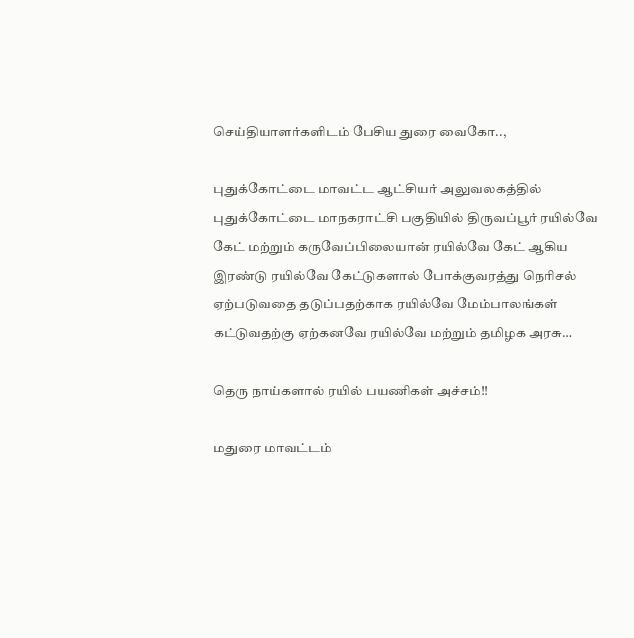செய்தியாளர்களிடம் பேசிய துரை வைகோ..,

புதுக்கோட்டை மாவட்ட ஆட்சியர் அலுவலகத்தில் புதுக்கோட்டை மாநகராட்சி பகுதியில் திருவப்பூர் ரயில்வே கேட் மற்றும் கருவேப்பிலையான் ரயில்வே கேட் ஆகிய இரண்டு ரயில்வே கேட்டுகளால் போக்குவரத்து நெரிசல் ஏற்படுவதை தடுப்பதற்காக ரயில்வே மேம்பாலங்கள் கட்டுவதற்கு ஏற்கனவே ரயில்வே மற்றும் தமிழக அரசு…

தெரு நாய்களால் ரயில் பயணிகள் அச்சம்!!

மதுரை மாவட்டம்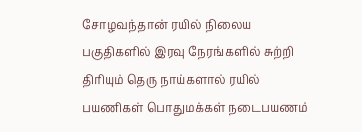சோழவந்தான் ரயில் நிலைய பகுதிகளில் இரவு நேரங்களில் சுற்றி திரியும் தெரு நாய்களால் ரயில் பயணிகள் பொதுமக்கள் நடைபயணம்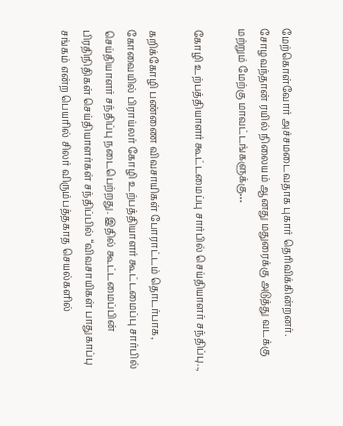மேற்கொள்வோர் அச்சமடைவதாக புகார் தெரிவிக்கின்றனர். சோழவந்தான் ரயில் நிலையம் ஆனது மதுரைக்கு அடுத்து வடக்கு மற்றும் மேற்கு மாவட்டங்களுக்கு…

கோழி உற்பத்தியாளர் கூட்டமைப்பு சார்பில் செய்தியாளர் சந்திப்பு..,

கறிக்கோழி பண்ணை விவசாயிகள் போராட்டம் தொடர்பாக, கோவையில் பிராய்லர் கோழி உற்பத்தியாளர் கூட்டமைப்பு சார்பில் செய்தியாளர் சந்திப்பு நடைபெற்றது. இதில் கூட்டமைப்பின் பிரதிநிதிகள் செய்தியாளர்கள் சந்திப்பில் “விவசாயிகள் பாதுகாப்பு சங்கம் என்ற பெயரில் சிலர் விரும்பத்தகாத செயல்களில்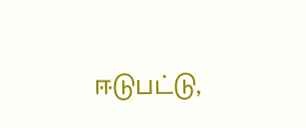ஈடுபட்டு,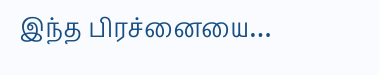இந்த பிரச்னையை…